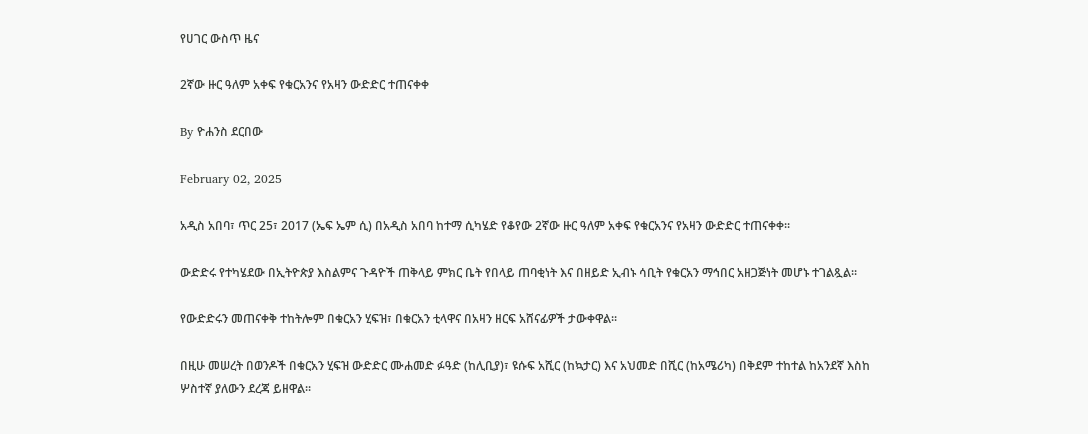የሀገር ውስጥ ዜና

2ኛው ዙር ዓለም አቀፍ የቁርአንና የአዛን ውድድር ተጠናቀቀ

By ዮሐንስ ደርበው

February 02, 2025

አዲስ አበባ፣ ጥር 25፣ 2017 (ኤፍ ኤም ሲ) በአዲስ አበባ ከተማ ሲካሄድ የቆየው 2ኛው ዙር ዓለም አቀፍ የቁርአንና የአዛን ውድድር ተጠናቀቀ፡፡

ውድድሩ የተካሄደው በኢትዮጵያ እስልምና ጉዳዮች ጠቅላይ ምክር ቤት የበላይ ጠባቂነት እና በዘይድ ኢብኑ ሳቢት የቁርአን ማኅበር አዘጋጅነት መሆኑ ተገልጿል፡፡

የውድድሩን መጠናቀቅ ተከትሎም በቁርአን ሂፍዝ፣ በቁርአን ቲላዋና በአዛን ዘርፍ አሸናፊዎች ታውቀዋል፡፡

በዚሁ መሠረት በወንዶች በቁርአን ሂፍዝ ውድድር ሙሐመድ ፉዓድ (ከሊቢያ)፣ ዩሱፍ አሺር (ከኳታር) እና አህመድ በሺር (ከአሜሪካ) በቅደም ተከተል ከአንደኛ እስከ ሦስተኛ ያለውን ደረጃ ይዘዋል፡፡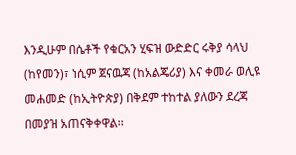እንዲሁም በሴቶች የቁርአን ሂፍዝ ውድድር ሩቅያ ሳላህ (ከየመን)፣ ነሲም ጀናዉጃ (ከአልጄሪያ) እና ቀመራ ወሊዩ መሐመድ (ከኢትዮጵያ) በቅደም ተከተል ያለውን ደረጃ በመያዝ አጠናቅቀዋል፡፡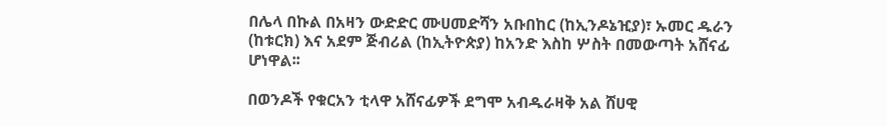በሌላ በኩል በአዛን ውድድር ሙሀመድሻን አቡበከር (ከኢንዶኔዢያ)፣ ኡመር ዱራን (ከቱርክ) እና አደም ጅብሪል (ከኢትዮጵያ) ከአንድ እስከ ሦስት በመውጣት አሸናፊ ሆነዋል፡፡

በወንዶች የቁርአን ቲላዋ አሸናፊዎች ደግሞ አብዱራዛቅ አል ሸሀዊ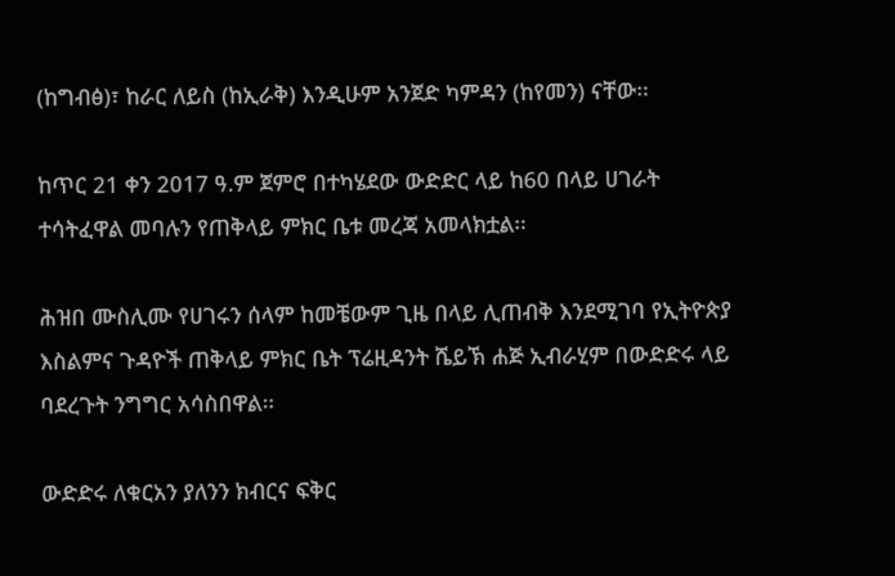(ከግብፅ)፣ ከራር ለይስ (ከኢራቅ) እንዲሁም አንጀድ ካምዳን (ከየመን) ናቸው፡፡

ከጥር 21 ቀን 2017 ዓ.ም ጀምሮ በተካሄደው ውድድር ላይ ከ60 በላይ ሀገራት ተሳትፈዋል መባሉን የጠቅላይ ምክር ቤቱ መረጃ አመላክቷል፡፡

ሕዝበ ሙስሊሙ የሀገሩን ሰላም ከመቼውም ጊዜ በላይ ሊጠብቅ እንደሚገባ የኢትዮጵያ እስልምና ጉዳዮች ጠቅላይ ምክር ቤት ፕሬዚዳንት ሼይኽ ሐጅ ኢብራሂም በውድድሩ ላይ ባደረጉት ንግግር አሳስበዋል፡፡

ውድድሩ ለቁርአን ያለንን ክብርና ፍቅር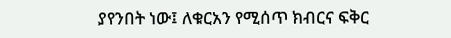ያየንበት ነው፤ ለቁርአን የሚሰጥ ክብርና ፍቅር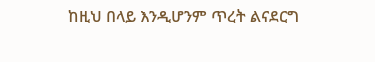ከዚህ በላይ እንዲሆንም ጥረት ልናደርግ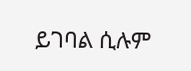ይገባል ሲሉም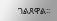ገልጸዋል፡፡